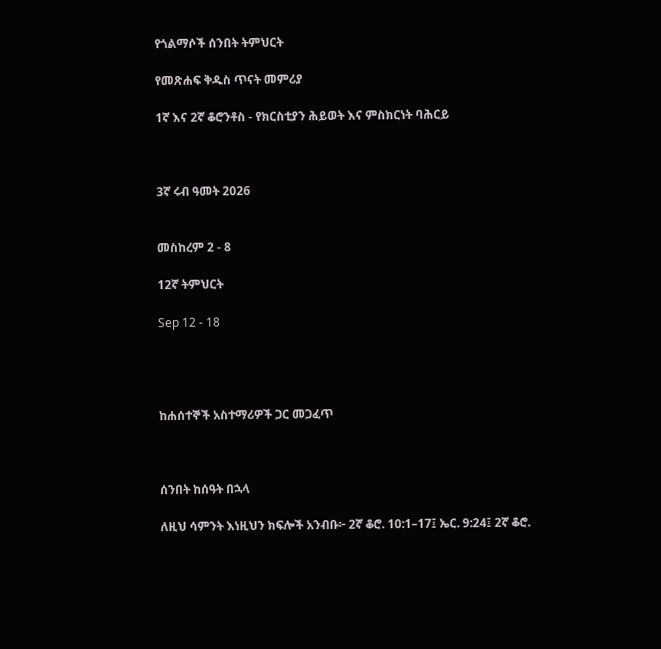የጎልማሶች ሰንበት ትምህርት

የመጽሐፍ ቅዱስ ጥናት መምሪያ

1ኛ እና 2ኛ ቆሮንቶስ - የክርስቲያን ሕይወት እና ምስክርነት ባሕርይ



3ኛ ሩብ ዓመት 2026


መስከረም 2 - 8

12ኛ ትምህርት

Sep 12 - 18




ከሐሰተኞች አስተማሪዎች ጋር መጋፈጥ



ሰንበት ከሰዓት በኋላ

ለዚህ ሳምንት እነዚህን ክፍሎች አንብቡ፦ 2ኛ ቆሮ. 10:1–17፤ ኤር. 9:24፤ 2ኛ ቆሮ.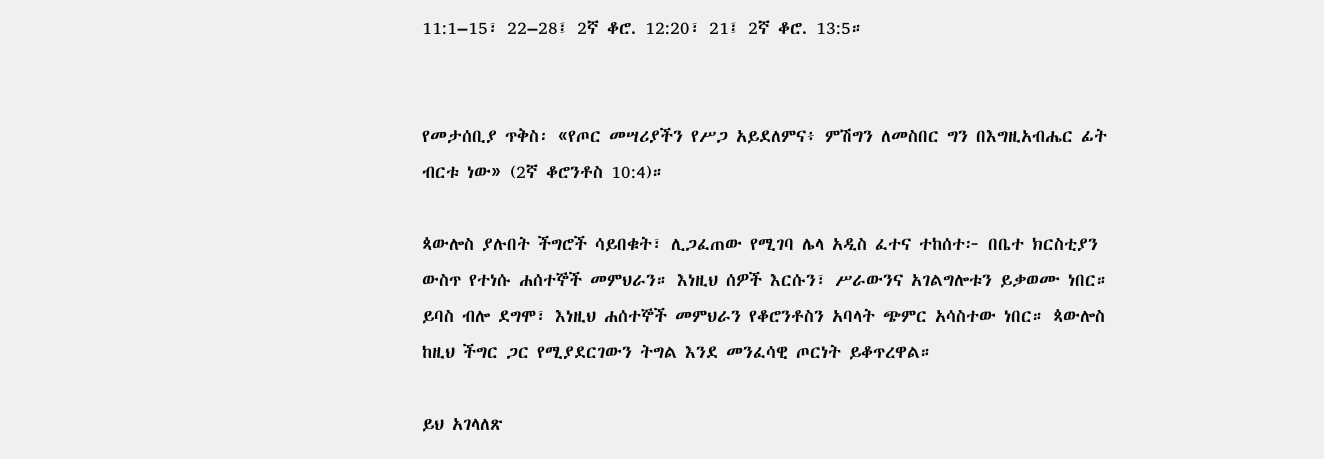11:1–15፣ 22–28፤ 2ኛ ቆሮ. 12:20፣ 21፤ 2ኛ ቆሮ. 13:5።


የመታሰቢያ ጥቅስ፡ «የጦር መሣሪያችን የሥጋ አይደለምና፥ ምሽግን ለመስበር ግን በእግዚአብሔር ፊት ብርቱ ነው» (2ኛ ቆሮንቶስ 10:4)።

ጳውሎስ ያሉበት ችግሮች ሳይበቁት፣ ሊጋፈጠው የሚገባ ሌላ አዲስ ፈተና ተከሰተ፦ በቤተ ክርስቲያን ውስጥ የተነሱ ሐሰተኞች መምህራን። እነዚህ ሰዎች እርሱን፣ ሥራውንና አገልግሎቱን ይቃወሙ ነበር። ይባስ ብሎ ደግሞ፣ እነዚህ ሐሰተኞች መምህራን የቆሮንቶስን አባላት ጭምር አሳስተው ነበር። ጳውሎስ ከዚህ ችግር ጋር የሚያደርገውን ትግል እንደ መንፈሳዊ ጦርነት ይቆጥረዋል።

ይህ አገላለጽ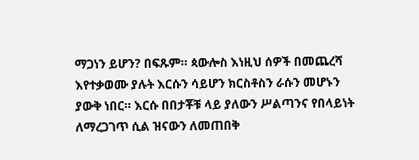ማጋነን ይሆን? በፍጹም። ጳውሎስ እነዚህ ሰዎች በመጨረሻ እየተቃወሙ ያሉት እርሱን ሳይሆን ክርስቶስን ራሱን መሆኑን ያውቅ ነበር። እርሱ በበታቾቹ ላይ ያለውን ሥልጣንና የበላይነት ለማረጋገጥ ሲል ዝናውን ለመጠበቅ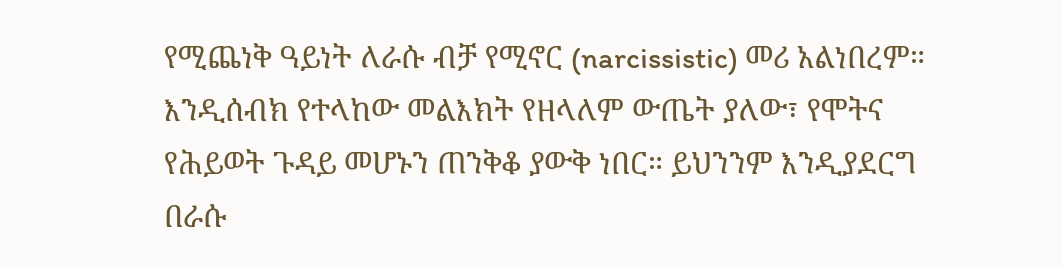የሚጨነቅ ዓይነት ለራሱ ብቻ የሚኖር (narcissistic) መሪ አልነበረም። እንዲሰብክ የተላከው መልእክት የዘላለም ውጤት ያለው፣ የሞትና የሕይወት ጉዳይ መሆኑን ጠንቅቆ ያውቅ ነበር። ይህንንም እንዲያደርግ በራሱ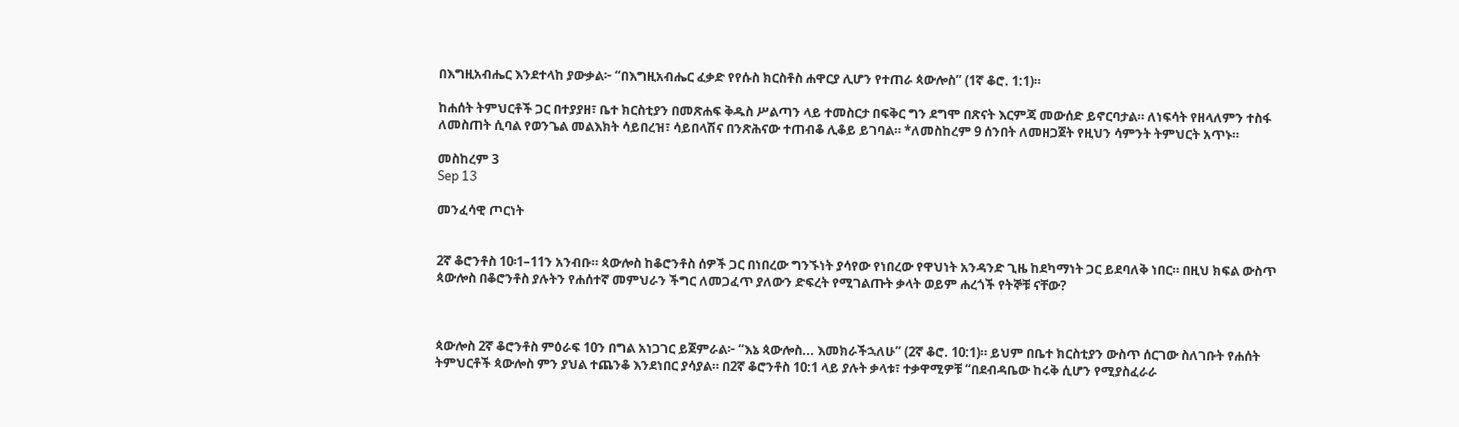በእግዚአብሔር እንደተላከ ያውቃል፦ “በእግዚአብሔር ፈቃድ የየሱስ ክርስቶስ ሐዋርያ ሊሆን የተጠራ ጳውሎስ” (1ኛ ቆሮ. 1:1)።

ከሐሰት ትምህርቶች ጋር በተያያዘ፣ ቤተ ክርስቲያን በመጽሐፍ ቅዱስ ሥልጣን ላይ ተመስርታ በፍቅር ግን ደግሞ በጽናት እርምጃ መውሰድ ይኖርባታል። ለነፍሳት የዘላለምን ተስፋ ለመስጠት ሲባል የወንጌል መልእክት ሳይበረዝ፣ ሳይበላሽና በንጽሕናው ተጠብቆ ሊቆይ ይገባል። *ለመስከረም 9 ሰንበት ለመዘጋጀት የዚህን ሳምንት ትምህርት አጥኑ።

መስከረም 3
Sep 13

መንፈሳዊ ጦርነት


2ኛ ቆሮንቶስ 10፡1–11ን አንብቡ። ጳውሎስ ከቆሮንቶስ ሰዎች ጋር በነበረው ግንኙነት ያሳየው የነበረው የዋህነት አንዳንድ ጊዜ ከደካማነት ጋር ይደባለቅ ነበር። በዚህ ክፍል ውስጥ ጳውሎስ በቆሮንቶስ ያሉትን የሐሰተኛ መምህራን ችግር ለመጋፈጥ ያለውን ድፍረት የሚገልጡት ቃላት ወይም ሐረጎች የትኞቹ ናቸው?



ጳውሎስ 2ኛ ቆሮንቶስ ምዕራፍ 10ን በግል አነጋገር ይጀምራል፦ “እኔ ጳውሎስ... እመክራችኋለሁ” (2ኛ ቆሮ. 10:1)። ይህም በቤተ ክርስቲያን ውስጥ ሰርገው ስለገቡት የሐሰት ትምህርቶች ጳውሎስ ምን ያህል ተጨንቆ እንደነበር ያሳያል። በ2ኛ ቆሮንቶስ 10:1 ላይ ያሉት ቃላቱ፣ ተቃዋሚዎቹ “በደብዳቤው ከሩቅ ሲሆን የሚያስፈራራ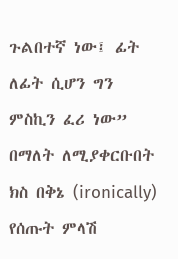ጉልበተኛ ነው፤ ፊት ለፊት ሲሆን ግን ምስኪን ፈሪ ነው” በማለት ለሚያቀርቡበት ክስ በቅኔ (ironically) የሰጡት ምላሽ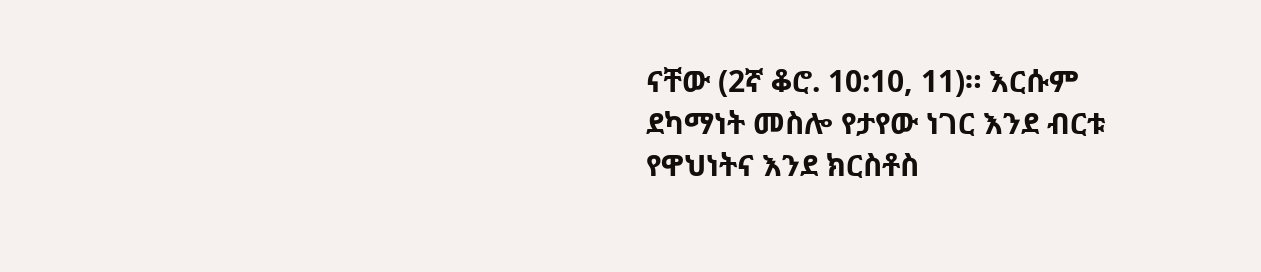ናቸው (2ኛ ቆሮ. 10:10, 11)። እርሱም ደካማነት መስሎ የታየው ነገር እንደ ብርቱ የዋህነትና እንደ ክርስቶስ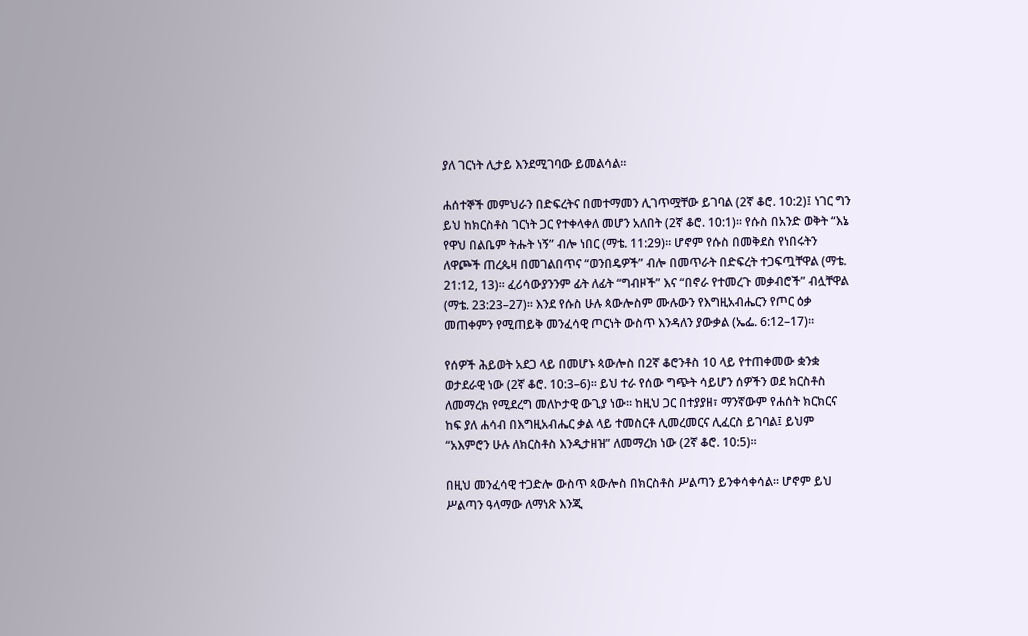ያለ ገርነት ሊታይ እንደሚገባው ይመልሳል።

ሐሰተኞች መምህራን በድፍረትና በመተማመን ሊገጥሟቸው ይገባል (2ኛ ቆሮ. 10:2)፤ ነገር ግን ይህ ከክርስቶስ ገርነት ጋር የተቀላቀለ መሆን አለበት (2ኛ ቆሮ. 10:1)። የሱስ በአንድ ወቅት “እኔ የዋህ በልቤም ትሑት ነኝ” ብሎ ነበር (ማቴ. 11:29)። ሆኖም የሱስ በመቅደስ የነበሩትን ለዋጮች ጠረጴዛ በመገልበጥና “ወንበዴዎች” ብሎ በመጥራት በድፍረት ተጋፍጧቸዋል (ማቴ. 21:12, 13)። ፈሪሳውያንንም ፊት ለፊት “ግብዞች” እና “በኖራ የተመረጉ መቃብሮች” ብሏቸዋል (ማቴ. 23:23–27)። እንደ የሱስ ሁሉ ጳውሎስም ሙሉውን የእግዚአብሔርን የጦር ዕቃ መጠቀምን የሚጠይቅ መንፈሳዊ ጦርነት ውስጥ እንዳለን ያውቃል (ኤፌ. 6:12–17)።

የሰዎች ሕይወት አደጋ ላይ በመሆኑ ጳውሎስ በ2ኛ ቆሮንቶስ 10 ላይ የተጠቀመው ቋንቋ ወታደራዊ ነው (2ኛ ቆሮ. 10:3–6)። ይህ ተራ የሰው ግጭት ሳይሆን ሰዎችን ወደ ክርስቶስ ለመማረክ የሚደረግ መለኮታዊ ውጊያ ነው። ከዚህ ጋር በተያያዘ፣ ማንኛውም የሐሰት ክርክርና ከፍ ያለ ሐሳብ በእግዚአብሔር ቃል ላይ ተመስርቶ ሊመረመርና ሊፈርስ ይገባል፤ ይህም “አእምሮን ሁሉ ለክርስቶስ እንዲታዘዝ” ለመማረክ ነው (2ኛ ቆሮ. 10:5)።

በዚህ መንፈሳዊ ተጋድሎ ውስጥ ጳውሎስ በክርስቶስ ሥልጣን ይንቀሳቀሳል። ሆኖም ይህ ሥልጣን ዓላማው ለማነጽ እንጂ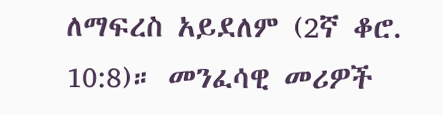ለማፍረስ አይደለም (2ኛ ቆሮ. 10:8)። መንፈሳዊ መሪዎች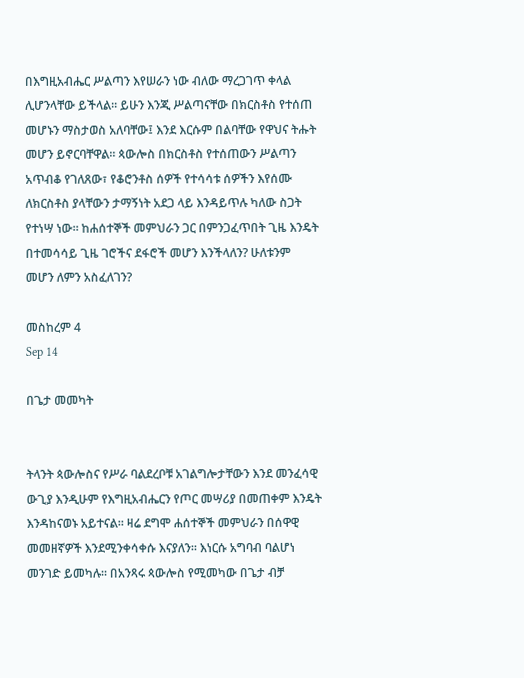በእግዚአብሔር ሥልጣን እየሠራን ነው ብለው ማረጋገጥ ቀላል ሊሆንላቸው ይችላል። ይሁን እንጂ ሥልጣናቸው በክርስቶስ የተሰጠ መሆኑን ማስታወስ አለባቸው፤ እንደ እርሱም በልባቸው የዋህና ትሑት መሆን ይኖርባቸዋል። ጳውሎስ በክርስቶስ የተሰጠውን ሥልጣን አጥብቆ የገለጸው፣ የቆሮንቶስ ሰዎች የተሳሳቱ ሰዎችን እየሰሙ ለክርስቶስ ያላቸውን ታማኝነት አደጋ ላይ እንዳይጥሉ ካለው ስጋት የተነሣ ነው። ከሐሰተኞች መምህራን ጋር በምንጋፈጥበት ጊዜ እንዴት በተመሳሳይ ጊዜ ገሮችና ደፋሮች መሆን እንችላለን? ሁለቱንም መሆን ለምን አስፈለገን?

መስከረም 4
Sep 14

በጌታ መመካት


ትላንት ጳውሎስና የሥራ ባልደረቦቹ አገልግሎታቸውን እንደ መንፈሳዊ ውጊያ እንዲሁም የእግዚአብሔርን የጦር መሣሪያ በመጠቀም እንዴት እንዳከናወኑ አይተናል። ዛሬ ደግሞ ሐሰተኞች መምህራን በሰዋዊ መመዘኛዎች እንደሚንቀሳቀሱ እናያለን። እነርሱ አግባብ ባልሆነ መንገድ ይመካሉ። በአንጻሩ ጳውሎስ የሚመካው በጌታ ብቻ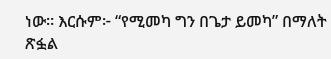ነው። እርሱም፦ “የሚመካ ግን በጌታ ይመካ” በማለት ጽፏል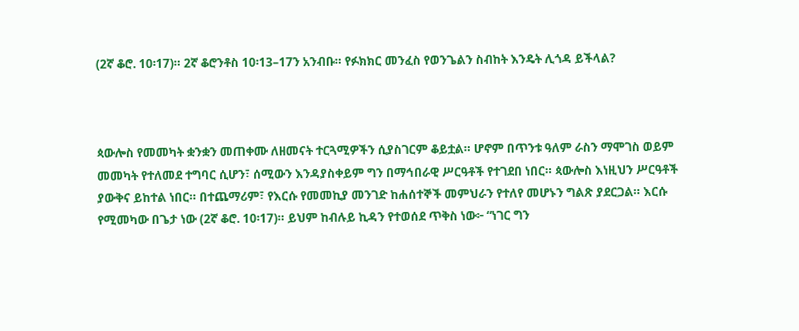(2ኛ ቆሮ. 10፡17)። 2ኛ ቆሮንቶስ 10፡13–17ን አንብቡ። የፉክክር መንፈስ የወንጌልን ስብከት እንዴት ሊጎዳ ይችላል?



ጳውሎስ የመመካት ቋንቋን መጠቀሙ ለዘመናት ተርጓሚዎችን ሲያስገርም ቆይቷል። ሆኖም በጥንቱ ዓለም ራስን ማሞገስ ወይም መመካት የተለመደ ተግባር ሲሆን፣ ሰሚውን እንዳያስቀይም ግን በማኅበራዊ ሥርዓቶች የተገደበ ነበር። ጳውሎስ እነዚህን ሥርዓቶች ያውቅና ይከተል ነበር። በተጨማሪም፣ የእርሱ የመመኪያ መንገድ ከሐሰተኞች መምህራን የተለየ መሆኑን ግልጽ ያደርጋል። እርሱ የሚመካው በጌታ ነው (2ኛ ቆሮ. 10፡17)። ይህም ከብሉይ ኪዳን የተወሰደ ጥቅስ ነው፦ “ነገር ግን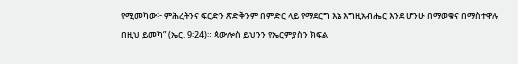የሚመካው፦ ምሕረትንና ፍርድን ጽድቅንም በምድር ላይ የማደርግ እኔ እግዚአብሔር እንደ ሆንሁ በማወቁና በማስተዋሉ በዚህ ይመካ” (ኤር. 9፡24)። ጳውሎስ ይህንን የኤርምያስን ክፍል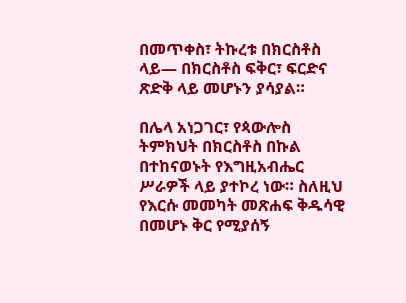በመጥቀስ፣ ትኩረቱ በክርስቶስ ላይ— በክርስቶስ ፍቅር፣ ፍርድና ጽድቅ ላይ መሆኑን ያሳያል።

በሌላ አነጋገር፣ የጳውሎስ ትምክህት በክርስቶስ በኩል በተከናወኑት የእግዚአብሔር ሥራዎች ላይ ያተኮረ ነው። ስለዚህ የእርሱ መመካት መጽሐፍ ቅዱሳዊ በመሆኑ ቅር የሚያሰኝ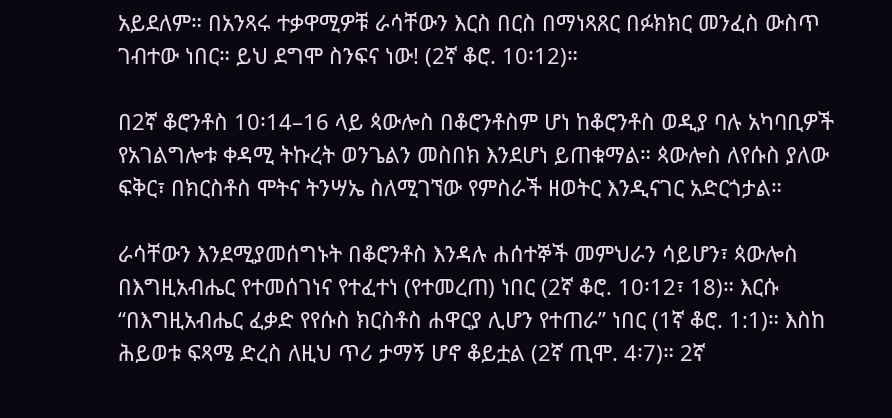አይደለም። በአንጻሩ ተቃዋሚዎቹ ራሳቸውን እርስ በርስ በማነጻጸር በፉክክር መንፈስ ውስጥ ገብተው ነበር። ይህ ደግሞ ስንፍና ነው! (2ኛ ቆሮ. 10፡12)።

በ2ኛ ቆሮንቶስ 10፡14–16 ላይ ጳውሎስ በቆሮንቶስም ሆነ ከቆሮንቶስ ወዲያ ባሉ አካባቢዎች የአገልግሎቱ ቀዳሚ ትኩረት ወንጌልን መስበክ እንደሆነ ይጠቁማል። ጳውሎስ ለየሱስ ያለው ፍቅር፣ በክርስቶስ ሞትና ትንሣኤ ስለሚገኘው የምስራች ዘወትር እንዲናገር አድርጎታል።

ራሳቸውን እንደሚያመሰግኑት በቆሮንቶስ እንዳሉ ሐሰተኞች መምህራን ሳይሆን፣ ጳውሎስ በእግዚአብሔር የተመሰገነና የተፈተነ (የተመረጠ) ነበር (2ኛ ቆሮ. 10፡12፣ 18)። እርሱ “በእግዚአብሔር ፈቃድ የየሱስ ክርስቶስ ሐዋርያ ሊሆን የተጠራ” ነበር (1ኛ ቆሮ. 1:1)። እስከ ሕይወቱ ፍጻሜ ድረስ ለዚህ ጥሪ ታማኝ ሆኖ ቆይቷል (2ኛ ጢሞ. 4፡7)። 2ኛ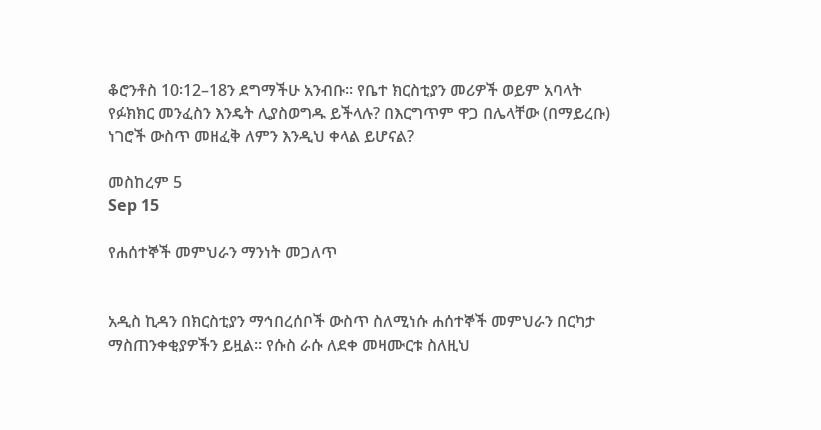ቆሮንቶስ 10፡12–18ን ደግማችሁ አንብቡ። የቤተ ክርስቲያን መሪዎች ወይም አባላት የፉክክር መንፈስን እንዴት ሊያስወግዱ ይችላሉ? በእርግጥም ዋጋ በሌላቸው (በማይረቡ) ነገሮች ውስጥ መዘፈቅ ለምን እንዲህ ቀላል ይሆናል?

መስከረም 5
Sep 15

የሐሰተኞች መምህራን ማንነት መጋለጥ


አዲስ ኪዳን በክርስቲያን ማኅበረሰቦች ውስጥ ስለሚነሱ ሐሰተኞች መምህራን በርካታ ማስጠንቀቂያዎችን ይዟል። የሱስ ራሱ ለደቀ መዛሙርቱ ስለዚህ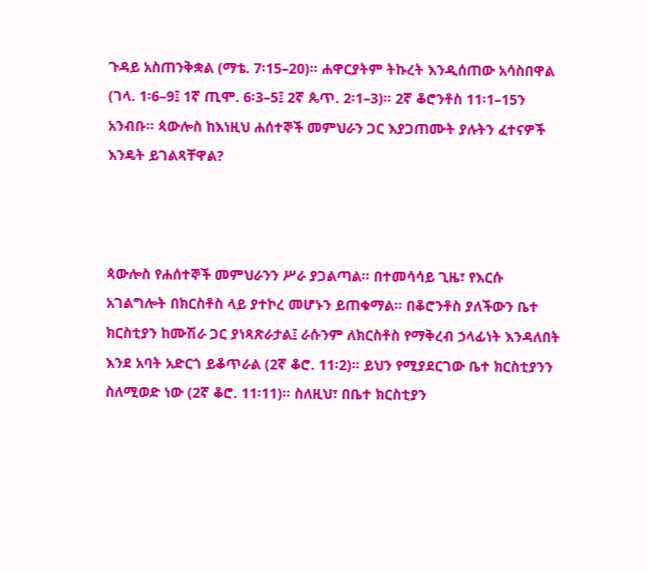ጉዳይ አስጠንቅቋል (ማቴ. 7፡15–20)። ሐዋርያትም ትኩረት እንዲሰጠው አሳስበዋል (ገላ. 1፡6–9፤ 1ኛ ጢሞ. 6፡3–5፤ 2ኛ ጴጥ. 2፡1–3)። 2ኛ ቆሮንቶስ 11፡1–15ን አንብቡ። ጳውሎስ ከእነዚህ ሐሰተኞች መምህራን ጋር እያጋጠሙት ያሉትን ፈተናዎች እንዴት ይገልጻቸዋል?



ጳውሎስ የሐሰተኞች መምህራንን ሥራ ያጋልጣል። በተመሳሳይ ጊዜ፣ የእርሱ አገልግሎት በክርስቶስ ላይ ያተኮረ መሆኑን ይጠቁማል። በቆሮንቶስ ያለችውን ቤተ ክርስቲያን ከሙሽራ ጋር ያነጻጽራታል፤ ራሱንም ለክርስቶስ የማቅረብ ኃላፊነት እንዳለበት እንደ አባት አድርጎ ይቆጥራል (2ኛ ቆሮ. 11፡2)። ይህን የሚያደርገው ቤተ ክርስቲያንን ስለሚወድ ነው (2ኛ ቆሮ. 11፡11)። ስለዚህ፣ በቤተ ክርስቲያን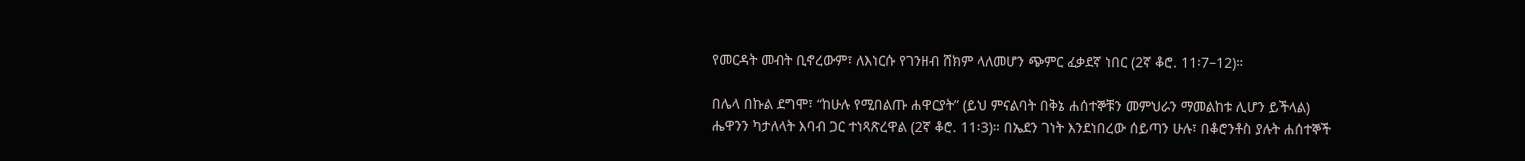የመርዳት መብት ቢኖረውም፣ ለእነርሱ የገንዘብ ሸክም ላለመሆን ጭምር ፈቃደኛ ነበር (2ኛ ቆሮ. 11፡7–12)።

በሌላ በኩል ደግሞ፣ “ከሁሉ የሚበልጡ ሐዋርያት” (ይህ ምናልባት በቅኔ ሐሰተኞቹን መምህራን ማመልከቱ ሊሆን ይችላል) ሔዋንን ካታለላት እባብ ጋር ተነጻጽረዋል (2ኛ ቆሮ. 11፡3)። በኤደን ገነት እንደነበረው ሰይጣን ሁሉ፣ በቆሮንቶስ ያሉት ሐሰተኞች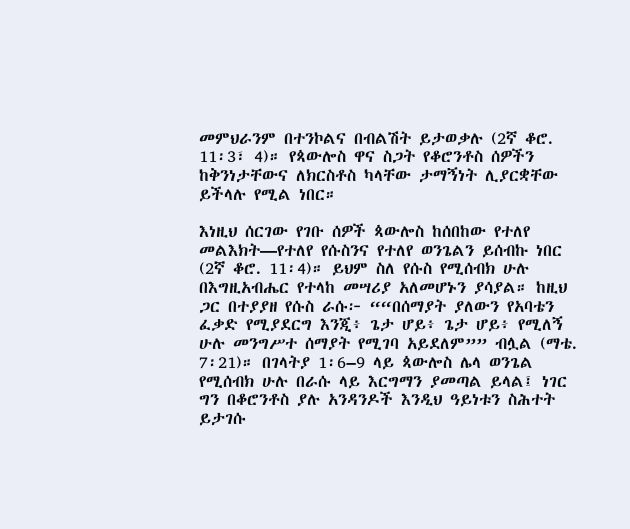መምህራንም በተንኮልና በብልሽት ይታወቃሉ (2ኛ ቆሮ. 11፡3፣ 4)። የጳውሎስ ዋና ስጋት የቆሮንቶስ ሰዎችን ከቅንነታቸውና ለክርስቶስ ካላቸው ታማኝነት ሊያርቋቸው ይችላሉ የሚል ነበር።

እነዚህ ሰርገው የገቡ ሰዎች ጳውሎስ ከሰበከው የተለየ መልእክት—የተለየ የሱስንና የተለየ ወንጌልን ይሰብኩ ነበር (2ኛ ቆሮ. 11፡4)። ይህም ስለ የሱስ የሚሰብክ ሁሉ በእግዚአብሔር የተላከ መሣሪያ አለመሆኑን ያሳያል። ከዚህ ጋር በተያያዘ የሱስ ራሱ፦ ““በሰማያት ያለውን የአባቴን ፈቃድ የሚያደርግ እንጂ፥ ጌታ ሆይ፥ ጌታ ሆይ፥ የሚለኝ ሁሉ መንግሥተ ሰማያት የሚገባ አይደለም”” ብሏል (ማቴ. 7፡21)። በገላትያ 1፡6–9 ላይ ጳውሎስ ሌላ ወንጌል የሚሰብክ ሁሉ በራሱ ላይ እርግማን ያመጣል ይላል፤ ነገር ግን በቆሮንቶስ ያሉ አንዳንዶች እንዲህ ዓይነቱን ስሕተት ይታገሱ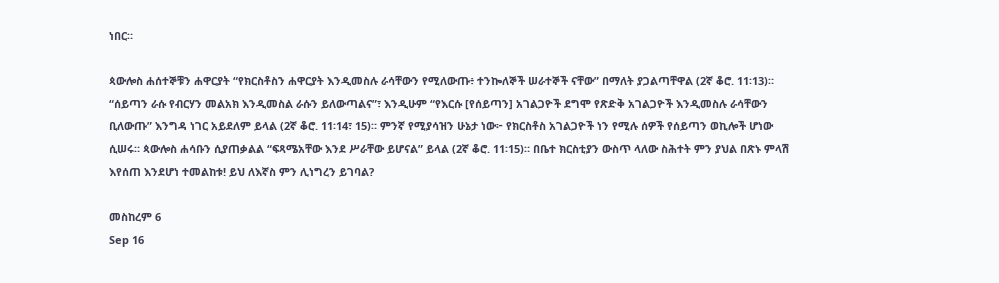ነበር።

ጳውሎስ ሐሰተኞቹን ሐዋርያት “የክርስቶስን ሐዋርያት እንዲመስሉ ራሳቸውን የሚለውጡ፥ ተንኰለኞች ሠራተኞች ናቸው” በማለት ያጋልጣቸዋል (2ኛ ቆሮ. 11፡13)። “ሰይጣን ራሱ የብርሃን መልአክ እንዲመስል ራሱን ይለውጣልና”፣ እንዲሁም “የእርሱ [የሰይጣን] አገልጋዮች ደግሞ የጽድቅ አገልጋዮች እንዲመስሉ ራሳቸውን ቢለውጡ” እንግዳ ነገር አይደለም ይላል (2ኛ ቆሮ. 11፡14፣ 15)። ምንኛ የሚያሳዝን ሁኔታ ነው፦ የክርስቶስ አገልጋዮች ነን የሚሉ ሰዎች የሰይጣን ወኪሎች ሆነው ሲሠሩ። ጳውሎስ ሐሳቡን ሲያጠቃልል “ፍጻሜአቸው እንደ ሥራቸው ይሆናል” ይላል (2ኛ ቆሮ. 11፡15)። በቤተ ክርስቲያን ውስጥ ላለው ስሕተት ምን ያህል በጽኑ ምላሽ እየሰጠ እንደሆነ ተመልከቱ! ይህ ለእኛስ ምን ሊነግረን ይገባል?

መስከረም 6
Sep 16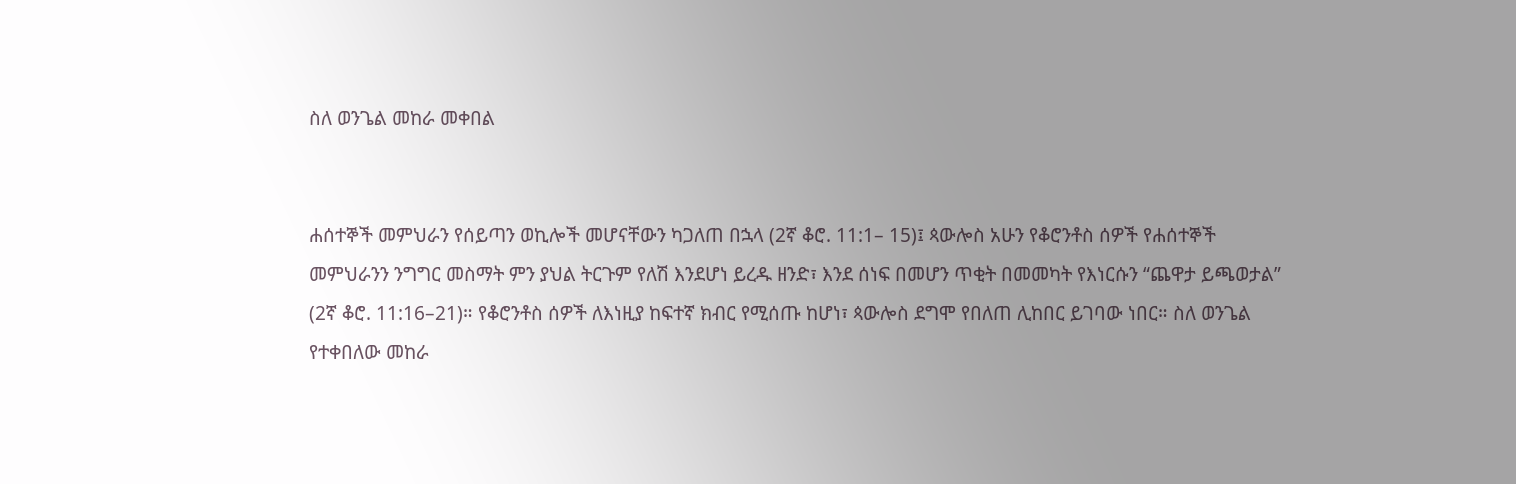ስለ ወንጌል መከራ መቀበል


ሐሰተኞች መምህራን የሰይጣን ወኪሎች መሆናቸውን ካጋለጠ በኋላ (2ኛ ቆሮ. 11:1– 15)፤ ጳውሎስ አሁን የቆሮንቶስ ሰዎች የሐሰተኞች መምህራንን ንግግር መስማት ምን ያህል ትርጉም የለሽ እንደሆነ ይረዱ ዘንድ፣ እንደ ሰነፍ በመሆን ጥቂት በመመካት የእነርሱን “ጨዋታ ይጫወታል” (2ኛ ቆሮ. 11:16–21)። የቆሮንቶስ ሰዎች ለእነዚያ ከፍተኛ ክብር የሚሰጡ ከሆነ፣ ጳውሎስ ደግሞ የበለጠ ሊከበር ይገባው ነበር። ስለ ወንጌል የተቀበለው መከራ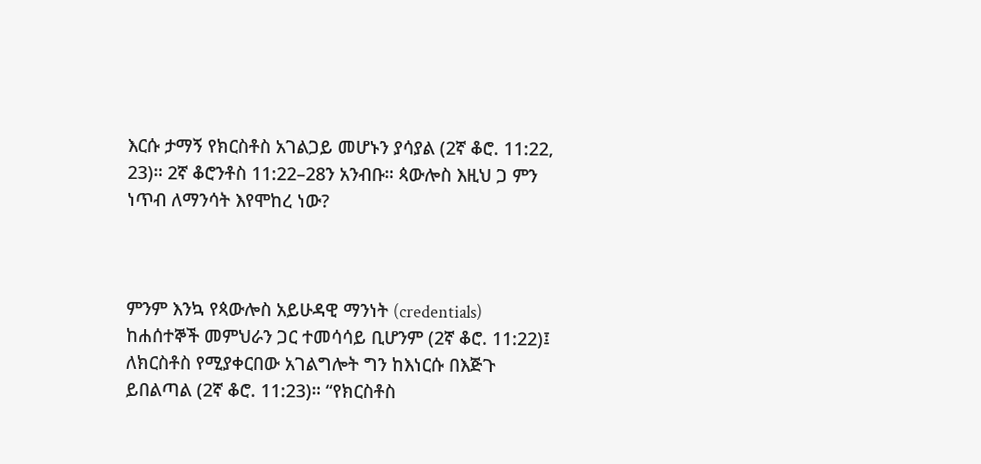እርሱ ታማኝ የክርስቶስ አገልጋይ መሆኑን ያሳያል (2ኛ ቆሮ. 11:22, 23)። 2ኛ ቆሮንቶስ 11:22–28ን አንብቡ። ጳውሎስ እዚህ ጋ ምን ነጥብ ለማንሳት እየሞከረ ነው?



ምንም እንኳ የጳውሎስ አይሁዳዊ ማንነት (credentials) ከሐሰተኞች መምህራን ጋር ተመሳሳይ ቢሆንም (2ኛ ቆሮ. 11:22)፤ ለክርስቶስ የሚያቀርበው አገልግሎት ግን ከእነርሱ በእጅጉ ይበልጣል (2ኛ ቆሮ. 11:23)። “የክርስቶስ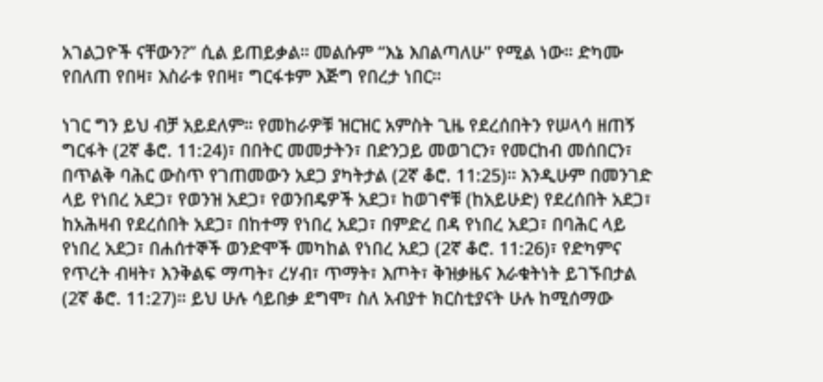አገልጋዮች ናቸውን?” ሲል ይጠይቃል። መልሱም “እኔ እበልጣለሁ” የሚል ነው። ድካሙ የበለጠ የበዛ፣ እስራቱ የበዛ፣ ግርፋቱም እጅግ የበረታ ነበር።

ነገር ግን ይህ ብቻ አይደለም። የመከራዎቹ ዝርዝር አምስት ጊዜ የደረሰበትን የሠላሳ ዘጠኝ ግርፋት (2ኛ ቆሮ. 11:24)፣ በበትር መመታትን፣ በድንጋይ መወገርን፣ የመርከብ መሰበርን፣ በጥልቅ ባሕር ውስጥ የገጠመውን አደጋ ያካትታል (2ኛ ቆሮ. 11:25)። እንዲሁም በመንገድ ላይ የነበረ አደጋ፣ የወንዝ አደጋ፣ የወንበዴዎች አደጋ፣ ከወገኖቹ (ከአይሁድ) የደረሰበት አደጋ፣ ከአሕዛብ የደረሰበት አደጋ፣ በከተማ የነበረ አደጋ፣ በምድረ በዳ የነበረ አደጋ፣ በባሕር ላይ የነበረ አደጋ፣ በሐሰተኞች ወንድሞች መካከል የነበረ አደጋ (2ኛ ቆሮ. 11:26)፣ የድካምና የጥረት ብዛት፣ እንቅልፍ ማጣት፣ ረሃብ፣ ጥማት፣ እጦት፣ ቅዝቃዜና እራቁትነት ይገኙበታል (2ኛ ቆሮ. 11:27)። ይህ ሁሉ ሳይበቃ ደግሞ፣ ስለ አብያተ ክርስቲያናት ሁሉ ከሚሰማው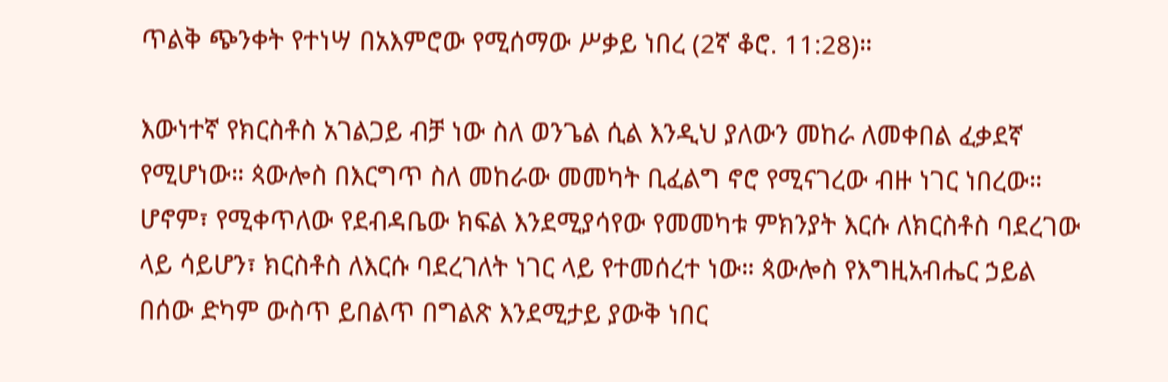ጥልቅ ጭንቀት የተነሣ በአእምሮው የሚሰማው ሥቃይ ነበረ (2ኛ ቆሮ. 11:28)።

እውነተኛ የክርስቶስ አገልጋይ ብቻ ነው ስለ ወንጌል ሲል እንዲህ ያለውን መከራ ለመቀበል ፈቃደኛ የሚሆነው። ጳውሎስ በእርግጥ ስለ መከራው መመካት ቢፈልግ ኖሮ የሚናገረው ብዙ ነገር ነበረው። ሆኖም፣ የሚቀጥለው የደብዳቤው ክፍል እንደሚያሳየው የመመካቱ ምክንያት እርሱ ለክርስቶስ ባደረገው ላይ ሳይሆን፣ ክርስቶስ ለእርሱ ባደረገለት ነገር ላይ የተመሰረተ ነው። ጳውሎስ የእግዚአብሔር ኃይል በሰው ድካም ውስጥ ይበልጥ በግልጽ እንደሚታይ ያውቅ ነበር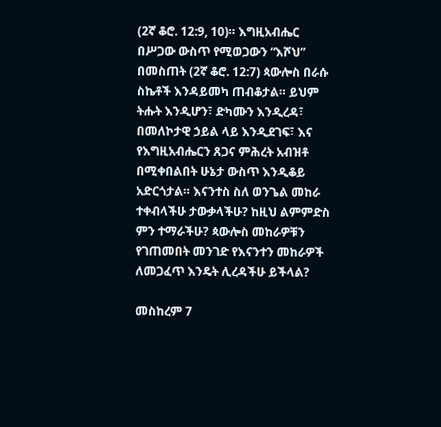(2ኛ ቆሮ. 12:9, 10)። እግዚአብሔር በሥጋው ውስጥ የሚወጋውን “እሾህ” በመስጠት (2ኛ ቆሮ. 12:7) ጳውሎስ በራሱ ስኬቶች እንዳይመካ ጠብቆታል። ይህም ትሑት እንዲሆን፣ ድካሙን እንዲረዳ፣ በመለኮታዊ ኃይል ላይ እንዲደገፍ፣ እና የእግዚአብሔርን ጸጋና ምሕረት አብዝቶ በሚቀበልበት ሁኔታ ውስጥ እንዲቆይ አድርጎታል። እናንተስ ስለ ወንጌል መከራ ተቀብላችሁ ታውቃላችሁ? ከዚህ ልምምድስ ምን ተማራችሁ? ጳውሎስ መከራዎቹን የገጠመበት መንገድ የእናንተን መከራዎች ለመጋፈጥ እንዴት ሊረዳችሁ ይችላል?

መስከረም 7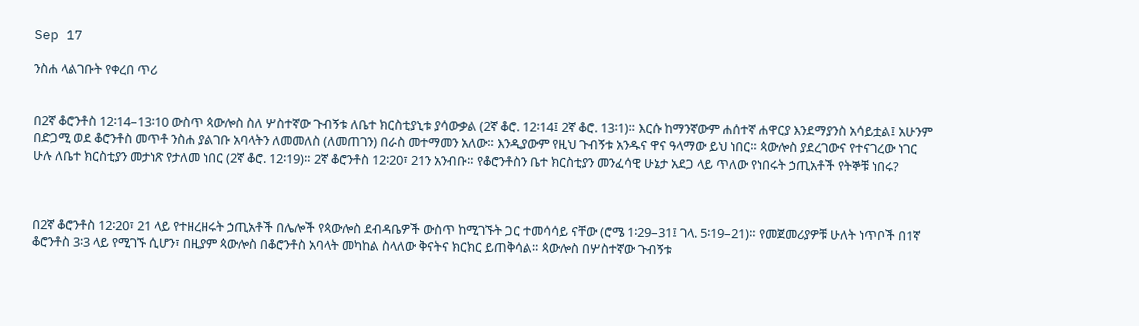Sep 17

ንስሐ ላልገቡት የቀረበ ጥሪ


በ2ኛ ቆሮንቶስ 12፡14–13፡10 ውስጥ ጳውሎስ ስለ ሦስተኛው ጉብኝቱ ለቤተ ክርስቲያኒቱ ያሳውቃል (2ኛ ቆሮ. 12፡14፤ 2ኛ ቆሮ. 13፡1)። እርሱ ከማንኛውም ሐሰተኛ ሐዋርያ እንደማያንስ አሳይቷል፤ አሁንም በድጋሚ ወደ ቆሮንቶስ መጥቶ ንስሐ ያልገቡ አባላትን ለመመለስ (ለመጠገን) በራስ መተማመን አለው። እንዲያውም የዚህ ጉብኝቱ አንዱና ዋና ዓላማው ይህ ነበር። ጳውሎስ ያደረገውና የተናገረው ነገር ሁሉ ለቤተ ክርስቲያን መታነጽ የታለመ ነበር (2ኛ ቆሮ. 12፡19)። 2ኛ ቆሮንቶስ 12፡20፣ 21ን አንብቡ። የቆሮንቶስን ቤተ ክርስቲያን መንፈሳዊ ሁኔታ አደጋ ላይ ጥለው የነበሩት ኃጢአቶች የትኞቹ ነበሩ?



በ2ኛ ቆሮንቶስ 12፡20፣ 21 ላይ የተዘረዘሩት ኃጢአቶች በሌሎች የጳውሎስ ደብዳቤዎች ውስጥ ከሚገኙት ጋር ተመሳሳይ ናቸው (ሮሜ 1፡29–31፤ ገላ. 5፡19–21)። የመጀመሪያዎቹ ሁለት ነጥቦች በ1ኛ ቆሮንቶስ 3፡3 ላይ የሚገኙ ሲሆን፣ በዚያም ጳውሎስ በቆሮንቶስ አባላት መካከል ስላለው ቅናትና ክርክር ይጠቅሳል። ጳውሎስ በሦስተኛው ጉብኝቱ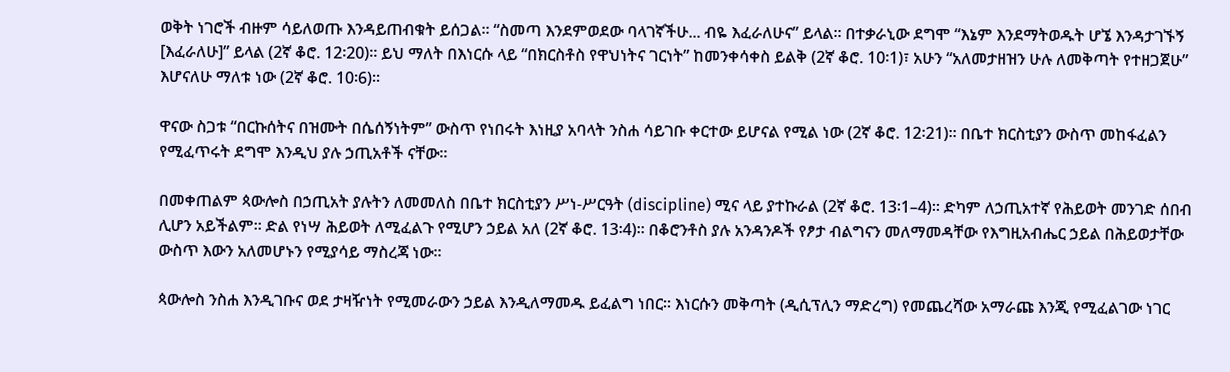ወቅት ነገሮች ብዙም ሳይለወጡ እንዳይጠብቁት ይሰጋል። “ስመጣ እንደምወደው ባላገኛችሁ... ብዬ እፈራለሁና” ይላል። በተቃራኒው ደግሞ “እኔም እንደማትወዱት ሆኜ እንዳታገኙኝ [እፈራለሁ]” ይላል (2ኛ ቆሮ. 12፡20)። ይህ ማለት በእነርሱ ላይ “በክርስቶስ የዋህነትና ገርነት” ከመንቀሳቀስ ይልቅ (2ኛ ቆሮ. 10፡1)፣ አሁን “አለመታዘዝን ሁሉ ለመቅጣት የተዘጋጀሁ” እሆናለሁ ማለቱ ነው (2ኛ ቆሮ. 10፡6)።

ዋናው ስጋቱ “በርኩሰትና በዝሙት በሴሰኝነትም” ውስጥ የነበሩት እነዚያ አባላት ንስሐ ሳይገቡ ቀርተው ይሆናል የሚል ነው (2ኛ ቆሮ. 12፡21)። በቤተ ክርስቲያን ውስጥ መከፋፈልን የሚፈጥሩት ደግሞ እንዲህ ያሉ ኃጢአቶች ናቸው።

በመቀጠልም ጳውሎስ በኃጢአት ያሉትን ለመመለስ በቤተ ክርስቲያን ሥነ-ሥርዓት (discipline) ሚና ላይ ያተኩራል (2ኛ ቆሮ. 13፡1–4)። ድካም ለኃጢአተኛ የሕይወት መንገድ ሰበብ ሊሆን አይችልም። ድል የነሣ ሕይወት ለሚፈልጉ የሚሆን ኃይል አለ (2ኛ ቆሮ. 13፡4)። በቆሮንቶስ ያሉ አንዳንዶች የፆታ ብልግናን መለማመዳቸው የእግዚአብሔር ኃይል በሕይወታቸው ውስጥ እውን አለመሆኑን የሚያሳይ ማስረጃ ነው።

ጳውሎስ ንስሐ እንዲገቡና ወደ ታዛዥነት የሚመራውን ኃይል እንዲለማመዱ ይፈልግ ነበር። እነርሱን መቅጣት (ዲሲፕሊን ማድረግ) የመጨረሻው አማራጩ እንጂ የሚፈልገው ነገር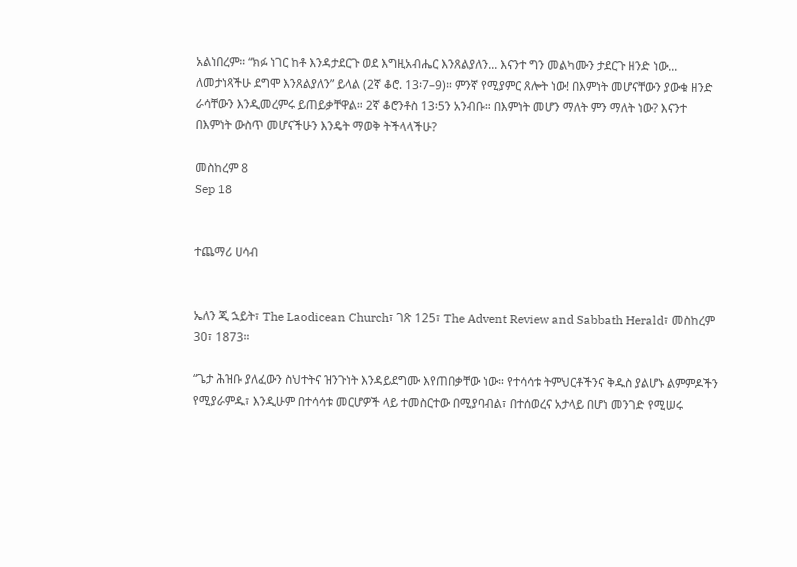አልነበረም። “ክፉ ነገር ከቶ እንዳታደርጉ ወደ እግዚአብሔር እንጸልያለን... እናንተ ግን መልካሙን ታደርጉ ዘንድ ነው... ለመታነጻችሁ ደግሞ እንጸልያለን” ይላል (2ኛ ቆሮ. 13፡7–9)። ምንኛ የሚያምር ጸሎት ነው! በእምነት መሆናቸውን ያውቁ ዘንድ ራሳቸውን እንዲመረምሩ ይጠይቃቸዋል። 2ኛ ቆሮንቶስ 13፡5ን አንብቡ። በእምነት መሆን ማለት ምን ማለት ነው? እናንተ በእምነት ውስጥ መሆናችሁን እንዴት ማወቅ ትችላላችሁ?

መስከረም 8
Sep 18


ተጨማሪ ሀሳብ


ኤለን ጂ ኋይት፣ The Laodicean Church፣ ገጽ 125፣ The Advent Review and Sabbath Herald፣ መስከረም 30፣ 1873።

“ጌታ ሕዝቡ ያለፈውን ስህተትና ዝንጉነት እንዳይደግሙ እየጠበቃቸው ነው። የተሳሳቱ ትምህርቶችንና ቅዱስ ያልሆኑ ልምምዶችን የሚያራምዱ፣ እንዲሁም በተሳሳቱ መርሆዎች ላይ ተመስርተው በሚያባብል፣ በተሰወረና አታላይ በሆነ መንገድ የሚሠሩ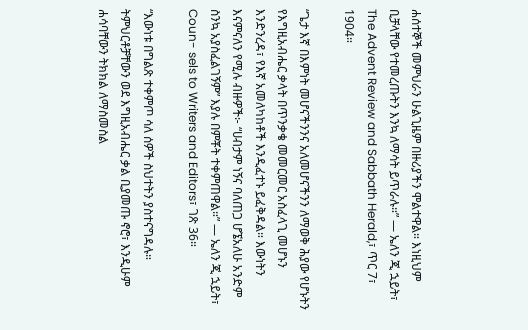ሐሰተኞች መምህራን ሁልጊዜም በዙሪያችን ሞልተዋል። እነዚህም ቢቻላቸው የተመረጡትን እንኳ ለማሳት ይጥራሉ።” — ኤለን ጂ ኋይት፣ The Advent Review and Sabbath Herald,፣ ጥር 7፣ 1904።

“ጌታ እኛ በእምነት መሆናችንንና አለመሆናችንን ለማወቅ ሕያው የሆኑትን የእግዚአብሔር ቃላት በጥንቃቄ መመርመር አስፈላጊ መሆኑን እንድንረዳ፣ የእኛ አመለካከቶች እንዲፈተኑ ይፈቅዳል። እውነትን እናምናለን የሚሉ ብዙዎች፦ “ሀብታም ነኝና ባለጠጋ ሆኜአለሁ አንድም ስንኳ አያስፈልገኝም” እያሉ በምቾት ተቀምጠዋል።” — ኤለን ጂ ኋይት፣ Coun- sels to Writers and Editors፣ ገጽ 36።

“እውነቱ በግልጽ ተቀምጦ ሳለ ሰዎች ስህተትን ያስተናግዳሉ። ትምህርቶቻቸውን ወደ እግዚአብሔር ቃል ቢያመጡ ኖሮ፣ እንዲሁም ሐሳባቸውን ትክክል ለማስመስል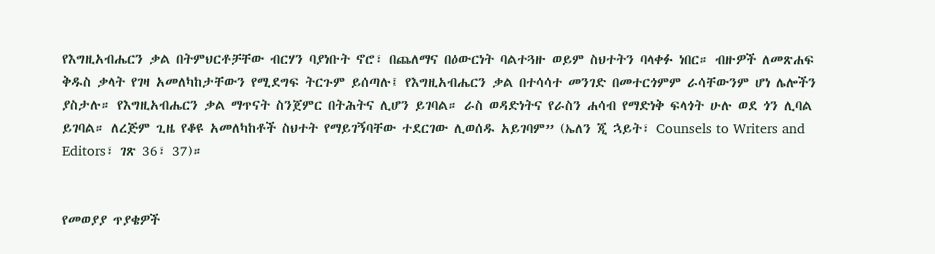የእግዚአብሔርን ቃል በትምህርቶቻቸው ብርሃን ባያነቡት ኖሮ፣ በጨለማና በዕውርነት ባልተጓዙ ወይም ስህተትን ባላቀፉ ነበር። ብዙዎች ለመጽሐፍ ቅዱስ ቃላት የገዛ አመለካከታቸውን የሚደግፍ ትርጉም ይሰጣሉ፤ የእግዚአብሔርን ቃል በተሳሳተ መንገድ በመተርጎምም ራሳቸውንም ሆነ ሌሎችን ያስታሉ። የእግዚአብሔርን ቃል ማጥናት ስንጀምር በትሕትና ሊሆን ይገባል። ራስ ወዳድነትና የራስን ሐሳብ የማድነቅ ፍላጎት ሁሉ ወደ ጎን ሊባል ይገባል። ለረጅም ጊዜ የቆዩ አመለካከቶች ስህተት የማይገኝባቸው ተደርገው ሊወሰዱ አይገባም” (ኤለን ጂ ኋይት፣ Counsels to Writers and Editors፣ ገጽ 36፣ 37)።


የመወያያ ጥያቄዎች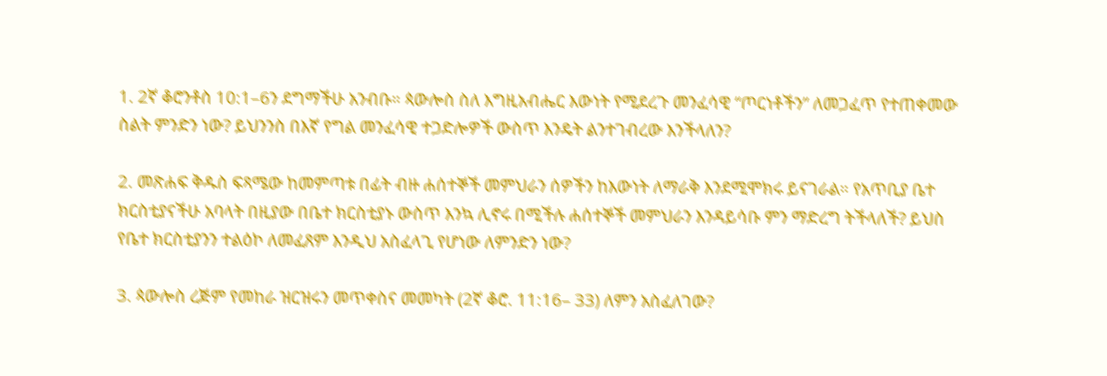1. 2ኛ ቆሮንቶስ 10:1–6ን ደግማችሁ አንብቡ። ጳውሎስ ስለ እግዚአብሔር እውነት የሚደረጉ መንፈሳዊ “ጦርነቶችን” ለመጋፈጥ የተጠቀመው ስልት ምንድን ነው? ይህንንስ በእኛ የግል መንፈሳዊ ተጋድሎዎች ውስጥ እንዴት ልንተገብረው እንችላለን?

2. መጽሐፍ ቅዱስ ፍጻሜው ከመምጣቱ በፊት ብዙ ሐሰተኞች መምህራን ሰዎችን ከእውነት ለማራቅ እንደሚሞክሩ ይናገራል። የአጥቢያ ቤተ ክርስቲያናችሁ አባላት በዚያው በቤተ ክርስቲያኑ ውስጥ እንኳ ሊኖሩ በሚችሉ ሐሰተኞች መምህራን እንዳይሳቡ ምን ማድረግ ትችላለች? ይህስ የቤተ ክርስቲያንን ተልዕኮ ለመፈጸም እንዲህ አስፈላጊ የሆነው ለምንድን ነው?

3. ጳውሎስ ረጅም የመከራ ዝርዝሩን መጥቀስና መመካት (2ኛ ቆሮ. 11:16– 33) ለምን አስፈለገው?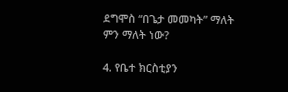ደግሞስ “በጌታ መመካት” ማለት ምን ማለት ነው?

4. የቤተ ክርስቲያን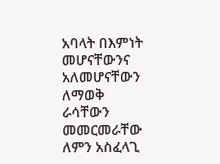አባላት በእምነት መሆናቸውንና አለመሆናቸውን ለማወቅ ራሳቸውን መመርመራቸው ለምን አስፈላጊ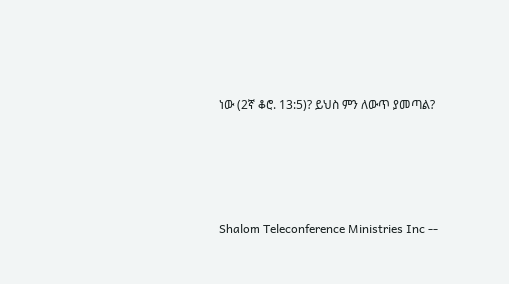ነው (2ኛ ቆሮ. 13:5)? ይህስ ምን ለውጥ ያመጣል?




Shalom Teleconference Ministries Inc --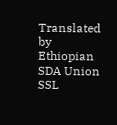Translated by Ethiopian SDA Union SSL